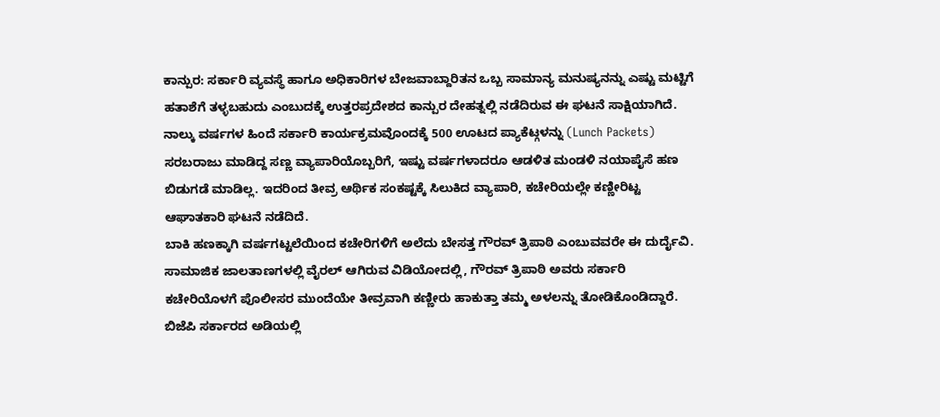ಕಾನ್ಪುರ: ಸರ್ಕಾರಿ ವ್ಯವಸ್ಥೆ ಹಾಗೂ ಅಧಿಕಾರಿಗಳ ಬೇಜವಾಬ್ದಾರಿತನ ಒಬ್ಬ ಸಾಮಾನ್ಯ ಮನುಷ್ಯನನ್ನು ಎಷ್ಟು ಮಟ್ಟಿಗೆ ಹತಾಶೆಗೆ ತಳ್ಳಬಹುದು ಎಂಬುದಕ್ಕೆ ಉತ್ತರಪ್ರದೇಶದ ಕಾನ್ಪುರ ದೇಹತ್ನಲ್ಲಿ ನಡೆದಿರುವ ಈ ಘಟನೆ ಸಾಕ್ಷಿಯಾಗಿದೆ. ನಾಲ್ಕು ವರ್ಷಗಳ ಹಿಂದೆ ಸರ್ಕಾರಿ ಕಾರ್ಯಕ್ರಮವೊಂದಕ್ಕೆ 500 ಊಟದ ಪ್ಯಾಕೆಟ್ಗಳನ್ನು (Lunch Packets) ಸರಬರಾಜು ಮಾಡಿದ್ದ ಸಣ್ಣ ವ್ಯಾಪಾರಿಯೊಬ್ಬರಿಗೆ, ಇಷ್ಟು ವರ್ಷಗಳಾದರೂ ಆಡಳಿತ ಮಂಡಳಿ ನಯಾಪೈಸೆ ಹಣ ಬಿಡುಗಡೆ ಮಾಡಿಲ್ಲ. ಇದರಿಂದ ತೀವ್ರ ಆರ್ಥಿಕ ಸಂಕಷ್ಟಕ್ಕೆ ಸಿಲುಕಿದ ವ್ಯಾಪಾರಿ, ಕಚೇರಿಯಲ್ಲೇ ಕಣ್ಣೀರಿಟ್ಟ ಆಘಾತಕಾರಿ ಘಟನೆ ನಡೆದಿದೆ.
ಬಾಕಿ ಹಣಕ್ಕಾಗಿ ವರ್ಷಗಟ್ಟಲೆಯಿಂದ ಕಚೇರಿಗಳಿಗೆ ಅಲೆದು ಬೇಸತ್ತ ಗೌರವ್ ತ್ರಿಪಾಠಿ ಎಂಬುವವರೇ ಈ ದುರ್ದೈವಿ. ಸಾಮಾಜಿಕ ಜಾಲತಾಣಗಳಲ್ಲಿ ವೈರಲ್ ಆಗಿರುವ ವಿಡಿಯೋದಲ್ಲಿ, ಗೌರವ್ ತ್ರಿಪಾಠಿ ಅವರು ಸರ್ಕಾರಿ ಕಚೇರಿಯೊಳಗೆ ಪೊಲೀಸರ ಮುಂದೆಯೇ ತೀವ್ರವಾಗಿ ಕಣ್ಣೀರು ಹಾಕುತ್ತಾ ತಮ್ಮ ಅಳಲನ್ನು ತೋಡಿಕೊಂಡಿದ್ದಾರೆ. ಬಿಜೆಪಿ ಸರ್ಕಾರದ ಅಡಿಯಲ್ಲಿ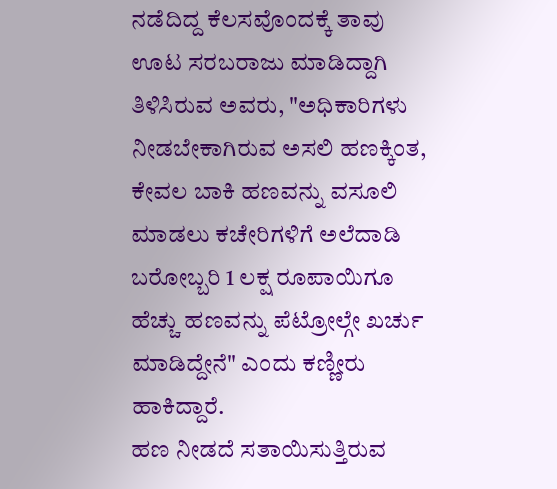ನಡೆದಿದ್ದ ಕೆಲಸವೊಂದಕ್ಕೆ ತಾವು ಊಟ ಸರಬರಾಜು ಮಾಡಿದ್ದಾಗಿ ತಿಳಿಸಿರುವ ಅವರು, "ಅಧಿಕಾರಿಗಳು ನೀಡಬೇಕಾಗಿರುವ ಅಸಲಿ ಹಣಕ್ಕಿಂತ, ಕೇವಲ ಬಾಕಿ ಹಣವನ್ನು ವಸೂಲಿ ಮಾಡಲು ಕಚೇರಿಗಳಿಗೆ ಅಲೆದಾಡಿ ಬರೋಬ್ಬರಿ 1 ಲಕ್ಷ ರೂಪಾಯಿಗೂ ಹೆಚ್ಚು ಹಣವನ್ನು ಪೆಟ್ರೋಲ್ಗೇ ಖರ್ಚು ಮಾಡಿದ್ದೇನೆ" ಎಂದು ಕಣ್ಣೀರು ಹಾಕಿದ್ದಾರೆ.
ಹಣ ನೀಡದೆ ಸತಾಯಿಸುತ್ತಿರುವ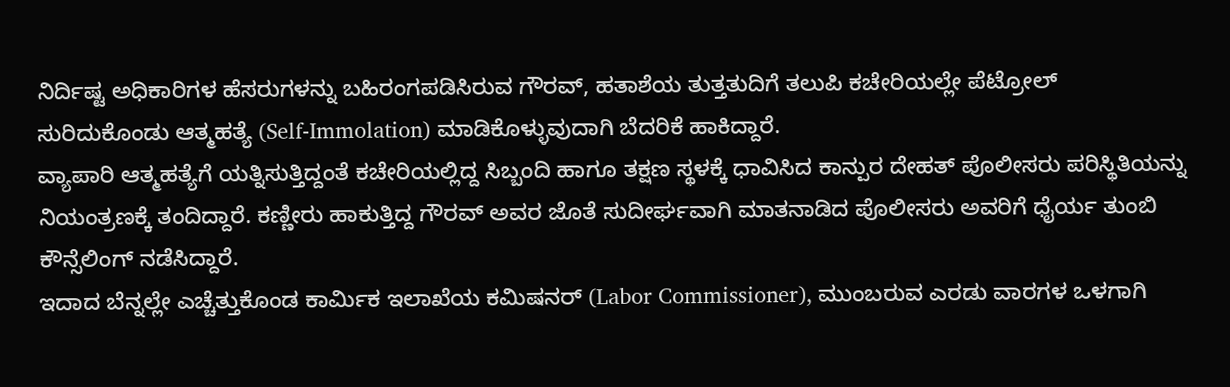ನಿರ್ದಿಷ್ಟ ಅಧಿಕಾರಿಗಳ ಹೆಸರುಗಳನ್ನು ಬಹಿರಂಗಪಡಿಸಿರುವ ಗೌರವ್, ಹತಾಶೆಯ ತುತ್ತತುದಿಗೆ ತಲುಪಿ ಕಚೇರಿಯಲ್ಲೇ ಪೆಟ್ರೋಲ್ ಸುರಿದುಕೊಂಡು ಆತ್ಮಹತ್ಯೆ (Self-Immolation) ಮಾಡಿಕೊಳ್ಳುವುದಾಗಿ ಬೆದರಿಕೆ ಹಾಕಿದ್ದಾರೆ.
ವ್ಯಾಪಾರಿ ಆತ್ಮಹತ್ಯೆಗೆ ಯತ್ನಿಸುತ್ತಿದ್ದಂತೆ ಕಚೇರಿಯಲ್ಲಿದ್ದ ಸಿಬ್ಬಂದಿ ಹಾಗೂ ತಕ್ಷಣ ಸ್ಥಳಕ್ಕೆ ಧಾವಿಸಿದ ಕಾನ್ಪುರ ದೇಹತ್ ಪೊಲೀಸರು ಪರಿಸ್ಥಿತಿಯನ್ನು ನಿಯಂತ್ರಣಕ್ಕೆ ತಂದಿದ್ದಾರೆ. ಕಣ್ಣೀರು ಹಾಕುತ್ತಿದ್ದ ಗೌರವ್ ಅವರ ಜೊತೆ ಸುದೀರ್ಘವಾಗಿ ಮಾತನಾಡಿದ ಪೊಲೀಸರು ಅವರಿಗೆ ಧೈರ್ಯ ತುಂಬಿ ಕೌನ್ಸೆಲಿಂಗ್ ನಡೆಸಿದ್ದಾರೆ.
ಇದಾದ ಬೆನ್ನಲ್ಲೇ ಎಚ್ಚೆತ್ತುಕೊಂಡ ಕಾರ್ಮಿಕ ಇಲಾಖೆಯ ಕಮಿಷನರ್ (Labor Commissioner), ಮುಂಬರುವ ಎರಡು ವಾರಗಳ ಒಳಗಾಗಿ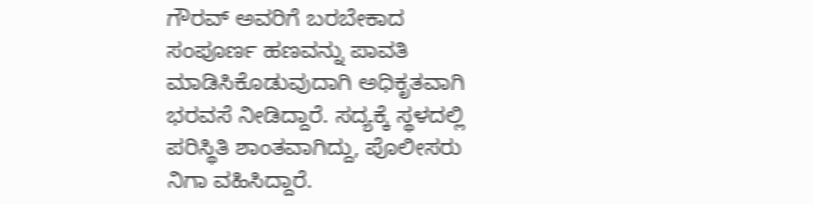ಗೌರವ್ ಅವರಿಗೆ ಬರಬೇಕಾದ ಸಂಪೂರ್ಣ ಹಣವನ್ನು ಪಾವತಿ ಮಾಡಿಸಿಕೊಡುವುದಾಗಿ ಅಧಿಕೃತವಾಗಿ ಭರವಸೆ ನೀಡಿದ್ದಾರೆ. ಸದ್ಯಕ್ಕೆ ಸ್ಥಳದಲ್ಲಿ ಪರಿಸ್ಥಿತಿ ಶಾಂತವಾಗಿದ್ದು, ಪೊಲೀಸರು ನಿಗಾ ವಹಿಸಿದ್ದಾರೆ.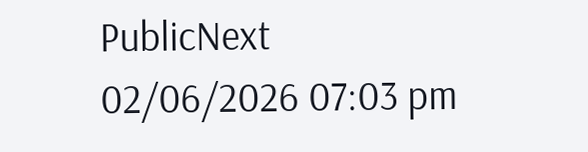PublicNext
02/06/2026 07:03 pm